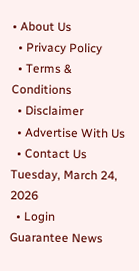• About Us
  • Privacy Policy
  • Terms & Conditions
  • Disclaimer
  • Advertise With Us
  • Contact Us
Tuesday, March 24, 2026
  • Login
Guarantee News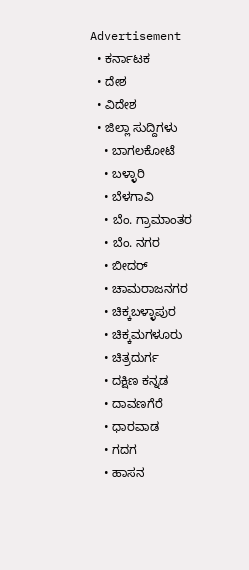Advertisement
  • ಕರ್ನಾಟಕ
  • ದೇಶ
  • ವಿದೇಶ
  • ಜಿಲ್ಲಾ ಸುದ್ದಿಗಳು
    • ಬಾಗಲಕೋಟೆ
    • ಬಳ್ಳಾರಿ
    • ಬೆಳಗಾವಿ
    • ಬೆಂ. ಗ್ರಾಮಾಂತರ
    • ಬೆಂ. ನಗರ
    • ಬೀದರ್
    • ಚಾಮರಾಜನಗರ
    • ಚಿಕ್ಕಬಳ್ಳಾಪುರ
    • ಚಿಕ್ಕಮಗಳೂರು
    • ಚಿತ್ರದುರ್ಗ
    • ದಕ್ಷಿಣ ಕನ್ನಡ
    • ದಾವಣಗೆರೆ
    • ಧಾರವಾಡ
    • ಗದಗ
    • ಹಾಸನ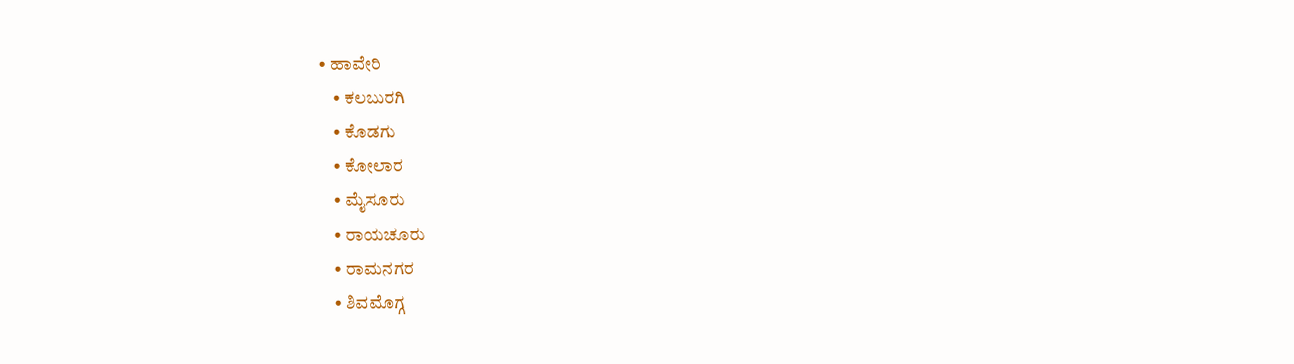• ಹಾವೇರಿ
    • ಕಲಬುರಗಿ
    • ಕೊಡಗು
    • ಕೋಲಾರ
    • ಮೈಸೂರು
    • ರಾಯಚೂರು
    • ರಾಮನಗರ
    • ಶಿವಮೊಗ್ಗ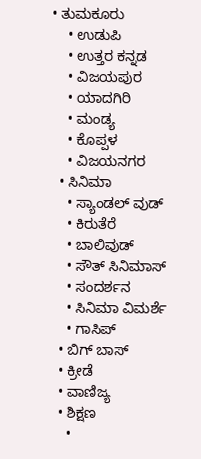• ತುಮಕೂರು
    • ಉಡುಪಿ
    • ಉತ್ತರ ಕನ್ನಡ
    • ವಿಜಯಪುರ
    • ಯಾದಗಿರಿ
    • ಮಂಡ್ಯ
    • ಕೊಪ್ಪಳ
    • ವಿಜಯನಗರ
  • ಸಿನಿಮಾ
    • ಸ್ಯಾಂಡಲ್ ವುಡ್
    • ಕಿರುತೆರೆ
    • ಬಾಲಿವುಡ್
    • ಸೌತ್ ಸಿನಿಮಾಸ್
    • ಸಂದರ್ಶನ
    • ಸಿನಿಮಾ ವಿಮರ್ಶೆ
    • ಗಾಸಿಪ್
  • ಬಿಗ್ ಬಾಸ್
  • ಕ್ರೀಡೆ
  • ವಾಣಿಜ್ಯ
  • ಶಿಕ್ಷಣ
    •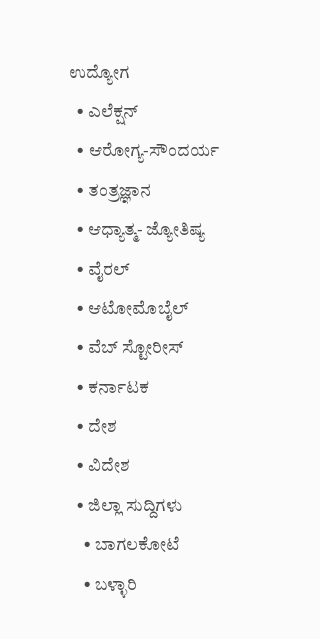ಉದ್ಯೋಗ
  • ಎಲೆಕ್ಷನ್
  • ಆರೋಗ್ಯ-ಸೌಂದರ್ಯ
  • ತಂತ್ರಜ್ಞಾನ
  • ಆಧ್ಯಾತ್ಮ- ಜ್ಯೋತಿಷ್ಯ
  • ವೈರಲ್
  • ಆಟೋಮೊಬೈಲ್
  • ವೆಬ್ ಸ್ಟೋರೀಸ್
  • ಕರ್ನಾಟಕ
  • ದೇಶ
  • ವಿದೇಶ
  • ಜಿಲ್ಲಾ ಸುದ್ದಿಗಳು
    • ಬಾಗಲಕೋಟೆ
    • ಬಳ್ಳಾರಿ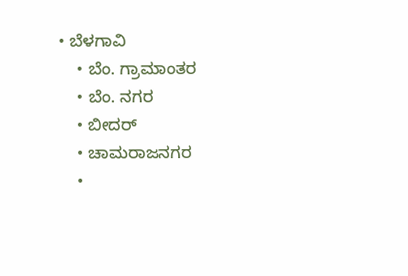• ಬೆಳಗಾವಿ
    • ಬೆಂ. ಗ್ರಾಮಾಂತರ
    • ಬೆಂ. ನಗರ
    • ಬೀದರ್
    • ಚಾಮರಾಜನಗರ
    •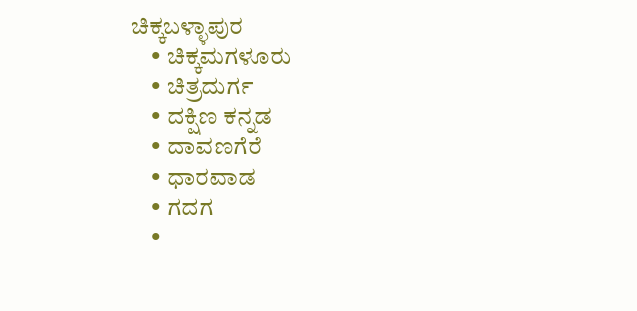ಚಿಕ್ಕಬಳ್ಳಾಪುರ
    • ಚಿಕ್ಕಮಗಳೂರು
    • ಚಿತ್ರದುರ್ಗ
    • ದಕ್ಷಿಣ ಕನ್ನಡ
    • ದಾವಣಗೆರೆ
    • ಧಾರವಾಡ
    • ಗದಗ
    •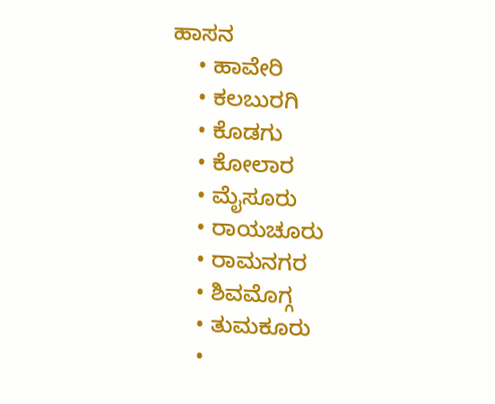ಹಾಸನ
    • ಹಾವೇರಿ
    • ಕಲಬುರಗಿ
    • ಕೊಡಗು
    • ಕೋಲಾರ
    • ಮೈಸೂರು
    • ರಾಯಚೂರು
    • ರಾಮನಗರ
    • ಶಿವಮೊಗ್ಗ
    • ತುಮಕೂರು
    •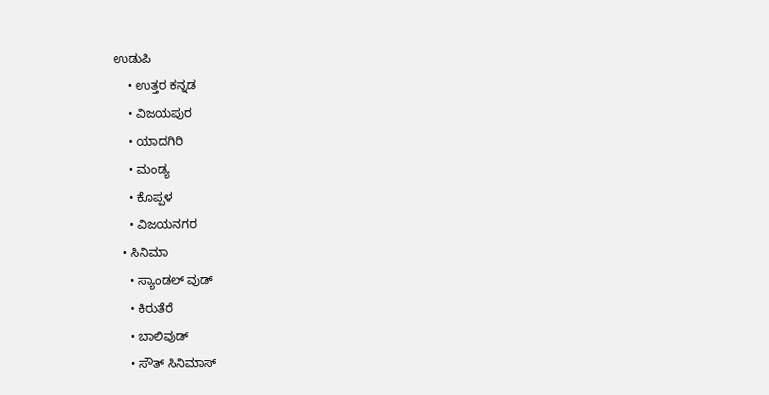ಉಡುಪಿ
    • ಉತ್ತರ ಕನ್ನಡ
    • ವಿಜಯಪುರ
    • ಯಾದಗಿರಿ
    • ಮಂಡ್ಯ
    • ಕೊಪ್ಪಳ
    • ವಿಜಯನಗರ
  • ಸಿನಿಮಾ
    • ಸ್ಯಾಂಡಲ್ ವುಡ್
    • ಕಿರುತೆರೆ
    • ಬಾಲಿವುಡ್
    • ಸೌತ್ ಸಿನಿಮಾಸ್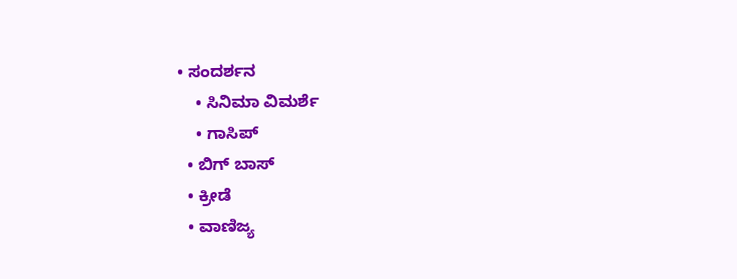• ಸಂದರ್ಶನ
    • ಸಿನಿಮಾ ವಿಮರ್ಶೆ
    • ಗಾಸಿಪ್
  • ಬಿಗ್ ಬಾಸ್
  • ಕ್ರೀಡೆ
  • ವಾಣಿಜ್ಯ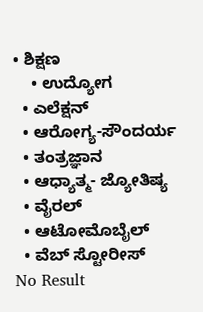• ಶಿಕ್ಷಣ
    • ಉದ್ಯೋಗ
  • ಎಲೆಕ್ಷನ್
  • ಆರೋಗ್ಯ-ಸೌಂದರ್ಯ
  • ತಂತ್ರಜ್ಞಾನ
  • ಆಧ್ಯಾತ್ಮ- ಜ್ಯೋತಿಷ್ಯ
  • ವೈರಲ್
  • ಆಟೋಮೊಬೈಲ್
  • ವೆಬ್ ಸ್ಟೋರೀಸ್
No Result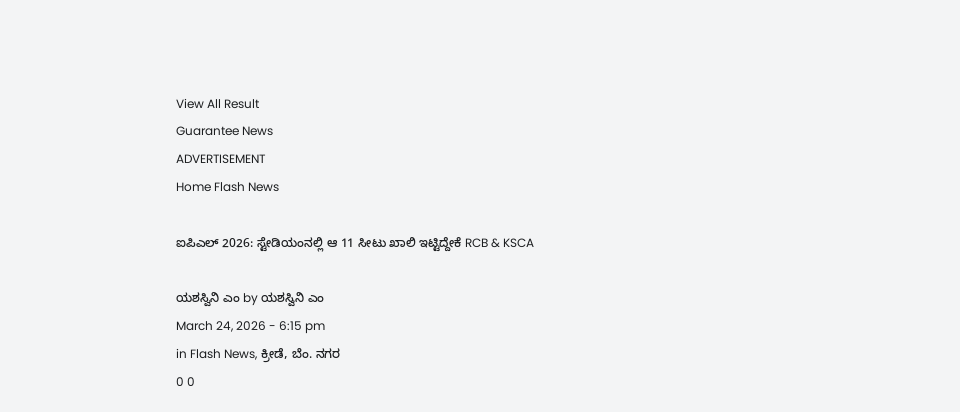View All Result
Guarantee News
ADVERTISEMENT
Home Flash News

ಐಪಿಎಲ್ 2026: ಸ್ಟೇಡಿಯಂನಲ್ಲಿ ಆ 11 ಸೀಟು ಖಾಲಿ ಇಟ್ಟಿದ್ದೇಕೆ RCB & KSCA

ಯಶಸ್ವಿನಿ ಎಂ by ಯಶಸ್ವಿನಿ ಎಂ
March 24, 2026 - 6:15 pm
in Flash News, ಕ್ರೀಡೆ, ಬೆಂ. ನಗರ
0 0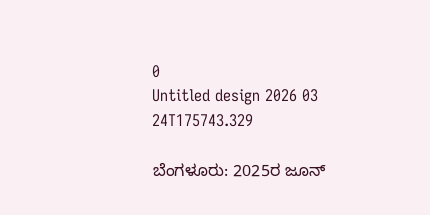0
Untitled design 2026 03 24T175743.329

ಬೆಂಗಳೂರು: 2025ರ ಜೂನ್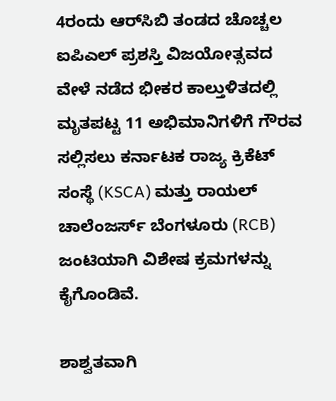4ರಂದು ಆರ್‌ಸಿಬಿ ತಂಡದ ಚೊಚ್ಚಲ ಐಪಿಎಲ್ ಪ್ರಶಸ್ತಿ ವಿಜಯೋತ್ಸವದ ವೇಳೆ ನಡೆದ ಭೀಕರ ಕಾಲ್ತುಳಿತದಲ್ಲಿ ಮೃತಪಟ್ಟ 11 ಅಭಿಮಾನಿಗಳಿಗೆ ಗೌರವ ಸಲ್ಲಿಸಲು ಕರ್ನಾಟಕ ರಾಜ್ಯ ಕ್ರಿಕೆಟ್ ಸಂಸ್ಥೆ (KSCA) ಮತ್ತು ರಾಯಲ್ ಚಾಲೆಂಜರ್ಸ್ ಬೆಂಗಳೂರು (RCB) ಜಂಟಿಯಾಗಿ ವಿಶೇಷ ಕ್ರಮಗಳನ್ನು ಕೈಗೊಂಡಿವೆ.

ಶಾಶ್ವತವಾಗಿ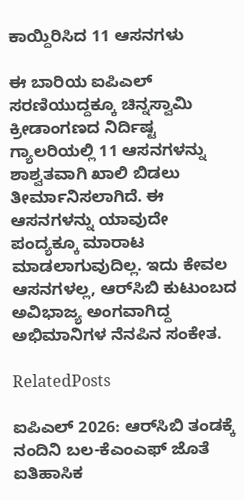ಕಾಯ್ದಿರಿಸಿದ 11 ಆಸನಗಳು

ಈ ಬಾರಿಯ ಐಪಿಎಲ್ ಸರಣಿಯುದ್ದಕ್ಕೂ ಚಿನ್ನಸ್ವಾಮಿ ಕ್ರೀಡಾಂಗಣದ ನಿರ್ದಿಷ್ಟ ಗ್ಯಾಲರಿಯಲ್ಲಿ 11 ಆಸನಗಳನ್ನು ಶಾಶ್ವತವಾಗಿ ಖಾಲಿ ಬಿಡಲು ತೀರ್ಮಾನಿಸಲಾಗಿದೆ. ಈ ಆಸನಗಳನ್ನು ಯಾವುದೇ ಪಂದ್ಯಕ್ಕೂ ಮಾರಾಟ ಮಾಡಲಾಗುವುದಿಲ್ಲ. ಇದು ಕೇವಲ ಆಸನಗಳಲ್ಲ, ಆರ್‌ಸಿಬಿ ಕುಟುಂಬದ ಅವಿಭಾಜ್ಯ ಅಂಗವಾಗಿದ್ದ ಅಭಿಮಾನಿಗಳ ನೆನಪಿನ ಸಂಕೇತ.

RelatedPosts

ಐಪಿಎಲ್ 2026: ಆರ್‌ಸಿಬಿ ತಂಡಕ್ಕೆ ನಂದಿನಿ ಬಲ-ಕೆಎಂಎಫ್ ಜೊತೆ ಐತಿಹಾಸಿಕ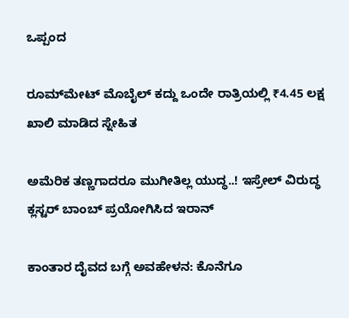ಒಪ್ಪಂದ

ರೂಮ್‌ಮೇಟ್ ಮೊಬೈಲ್ ಕದ್ದು ಒಂದೇ ರಾತ್ರಿಯಲ್ಲಿ ₹4.45 ಲಕ್ಷ ಖಾಲಿ ಮಾಡಿದ ಸ್ನೇಹಿತ

ಅಮೆರಿಕ ತಣ್ಣಗಾದರೂ ಮುಗೀತಿಲ್ಲ ಯುದ್ಧ..! ಇಸ್ರೇಲ್ ವಿರುದ್ಧ ಕ್ಲಸ್ಟರ್ ಬಾಂಬ್ ಪ್ರಯೋಗಿಸಿದ ಇರಾನ್

ಕಾಂತಾರ ದೈವದ ಬಗ್ಗೆ ಅವಹೇಳನ: ಕೊನೆಗೂ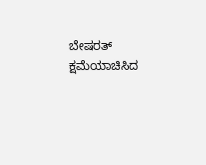ಬೇಷರತ್ ಕ್ಷಮೆಯಾಚಿಸಿದ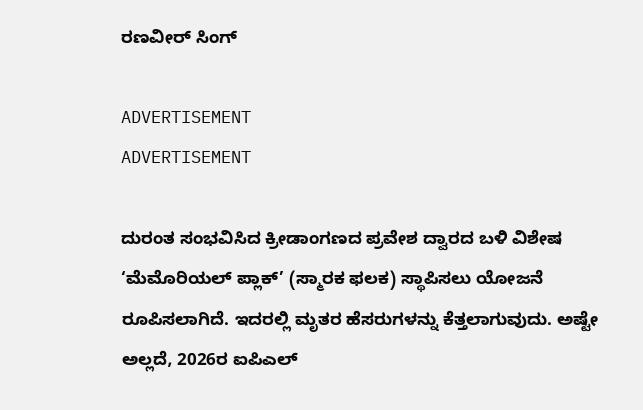ರಣವೀರ್ ಸಿಂಗ್

ADVERTISEMENT
ADVERTISEMENT

ದುರಂತ ಸಂಭವಿಸಿದ ಕ್ರೀಡಾಂಗಣದ ಪ್ರವೇಶ ದ್ವಾರದ ಬಳಿ ವಿಶೇಷ ‘ಮೆಮೊರಿಯಲ್ ಪ್ಲಾಕ್’ (ಸ್ಮಾರಕ ಫಲಕ) ಸ್ಥಾಪಿಸಲು ಯೋಜನೆ ರೂಪಿಸಲಾಗಿದೆ. ಇದರಲ್ಲಿ ಮೃತರ ಹೆಸರುಗಳನ್ನು ಕೆತ್ತಲಾಗುವುದು. ಅಷ್ಟೇ ಅಲ್ಲದೆ, 2026ರ ಐಪಿಎಲ್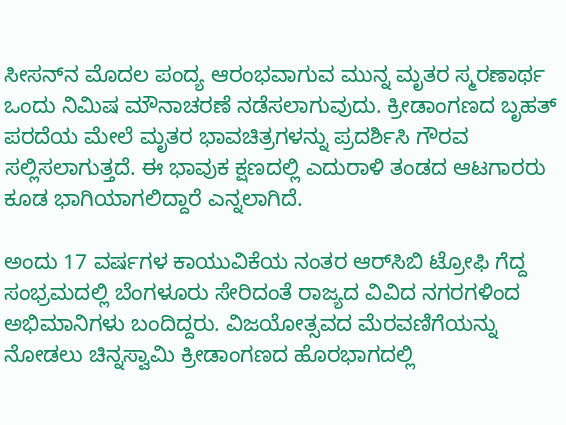ಸೀಸನ್‌ನ ಮೊದಲ ಪಂದ್ಯ ಆರಂಭವಾಗುವ ಮುನ್ನ ಮೃತರ ಸ್ಮರಣಾರ್ಥ ಒಂದು ನಿಮಿಷ ಮೌನಾಚರಣೆ ನಡೆಸಲಾಗುವುದು. ಕ್ರೀಡಾಂಗಣದ ಬೃಹತ್ ಪರದೆಯ ಮೇಲೆ ಮೃತರ ಭಾವಚಿತ್ರಗಳನ್ನು ಪ್ರದರ್ಶಿಸಿ ಗೌರವ ಸಲ್ಲಿಸಲಾಗುತ್ತದೆ. ಈ ಭಾವುಕ ಕ್ಷಣದಲ್ಲಿ ಎದುರಾಳಿ ತಂಡದ ಆಟಗಾರರು ಕೂಡ ಭಾಗಿಯಾಗಲಿದ್ದಾರೆ ಎನ್ನಲಾಗಿದೆ.

ಅಂದು 17 ವರ್ಷಗಳ ಕಾಯುವಿಕೆಯ ನಂತರ ಆರ್‌ಸಿಬಿ ಟ್ರೋಫಿ ಗೆದ್ದ ಸಂಭ್ರಮದಲ್ಲಿ ಬೆಂಗಳೂರು ಸೇರಿದಂತೆ ರಾಜ್ಯದ ವಿವಿದ ನಗರಗಳಿಂದ ಅಭಿಮಾನಿಗಳು ಬಂದಿದ್ದರು. ವಿಜಯೋತ್ಸವದ ಮೆರವಣಿಗೆಯನ್ನು ನೋಡಲು ಚಿನ್ನಸ್ವಾಮಿ ಕ್ರೀಡಾಂಗಣದ ಹೊರಭಾಗದಲ್ಲಿ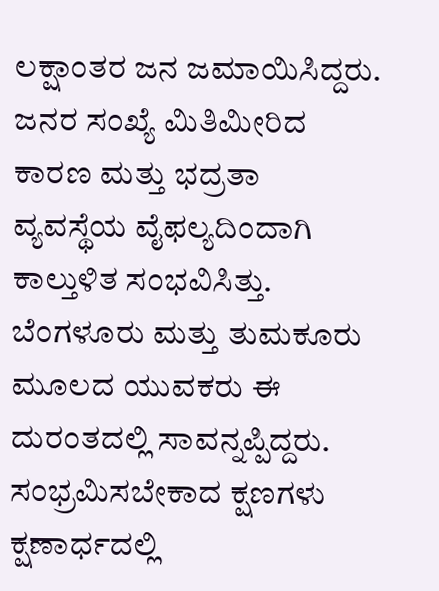ಲಕ್ಷಾಂತರ ಜನ ಜಮಾಯಿಸಿದ್ದರು. ಜನರ ಸಂಖ್ಯೆ ಮಿತಿಮೀರಿದ ಕಾರಣ ಮತ್ತು ಭದ್ರತಾ ವ್ಯವಸ್ಥೆಯ ವೈಫಲ್ಯದಿಂದಾಗಿ ಕಾಲ್ತುಳಿತ ಸಂಭವಿಸಿತ್ತು. ಬೆಂಗಳೂರು ಮತ್ತು ತುಮಕೂರು ಮೂಲದ ಯುವಕರು ಈ ದುರಂತದಲ್ಲಿ ಸಾವನ್ನಪ್ಪಿದ್ದರು. ಸಂಭ್ರಮಿಸಬೇಕಾದ ಕ್ಷಣಗಳು ಕ್ಷಣಾರ್ಧದಲ್ಲಿ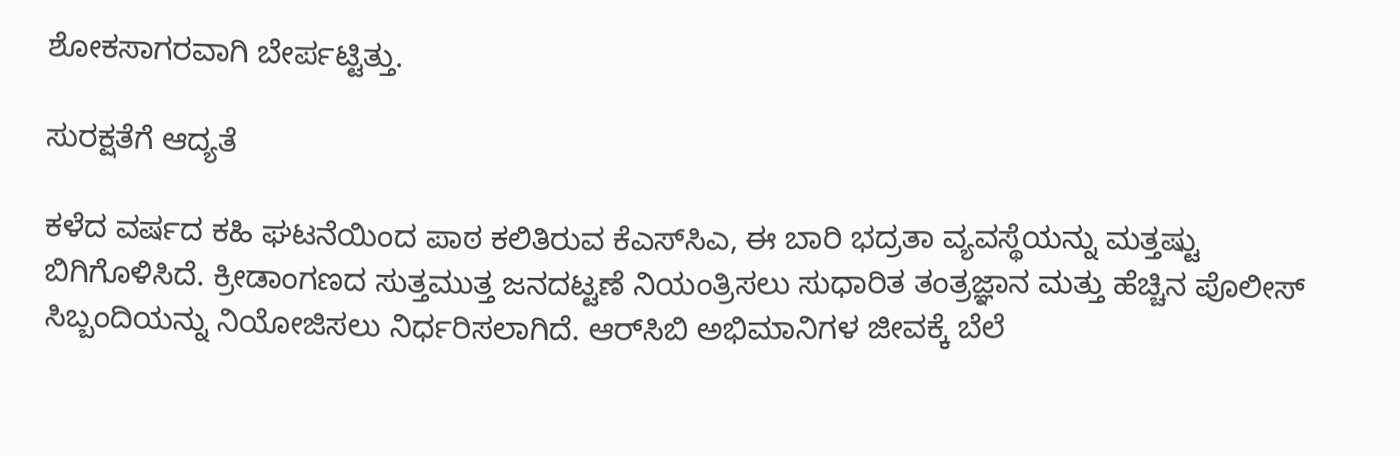ಶೋಕಸಾಗರವಾಗಿ ಬೇರ್ಪಟ್ಟಿತ್ತು.

ಸುರಕ್ಷತೆಗೆ ಆದ್ಯತೆ

ಕಳೆದ ವರ್ಷದ ಕಹಿ ಘಟನೆಯಿಂದ ಪಾಠ ಕಲಿತಿರುವ ಕೆಎಸ್‌ಸಿಎ, ಈ ಬಾರಿ ಭದ್ರತಾ ವ್ಯವಸ್ಥೆಯನ್ನು ಮತ್ತಷ್ಟು ಬಿಗಿಗೊಳಿಸಿದೆ. ಕ್ರೀಡಾಂಗಣದ ಸುತ್ತಮುತ್ತ ಜನದಟ್ಟಣೆ ನಿಯಂತ್ರಿಸಲು ಸುಧಾರಿತ ತಂತ್ರಜ್ಞಾನ ಮತ್ತು ಹೆಚ್ಚಿನ ಪೊಲೀಸ್ ಸಿಬ್ಬಂದಿಯನ್ನು ನಿಯೋಜಿಸಲು ನಿರ್ಧರಿಸಲಾಗಿದೆ. ಆರ್‌ಸಿಬಿ ಅಭಿಮಾನಿಗಳ ಜೀವಕ್ಕೆ ಬೆಲೆ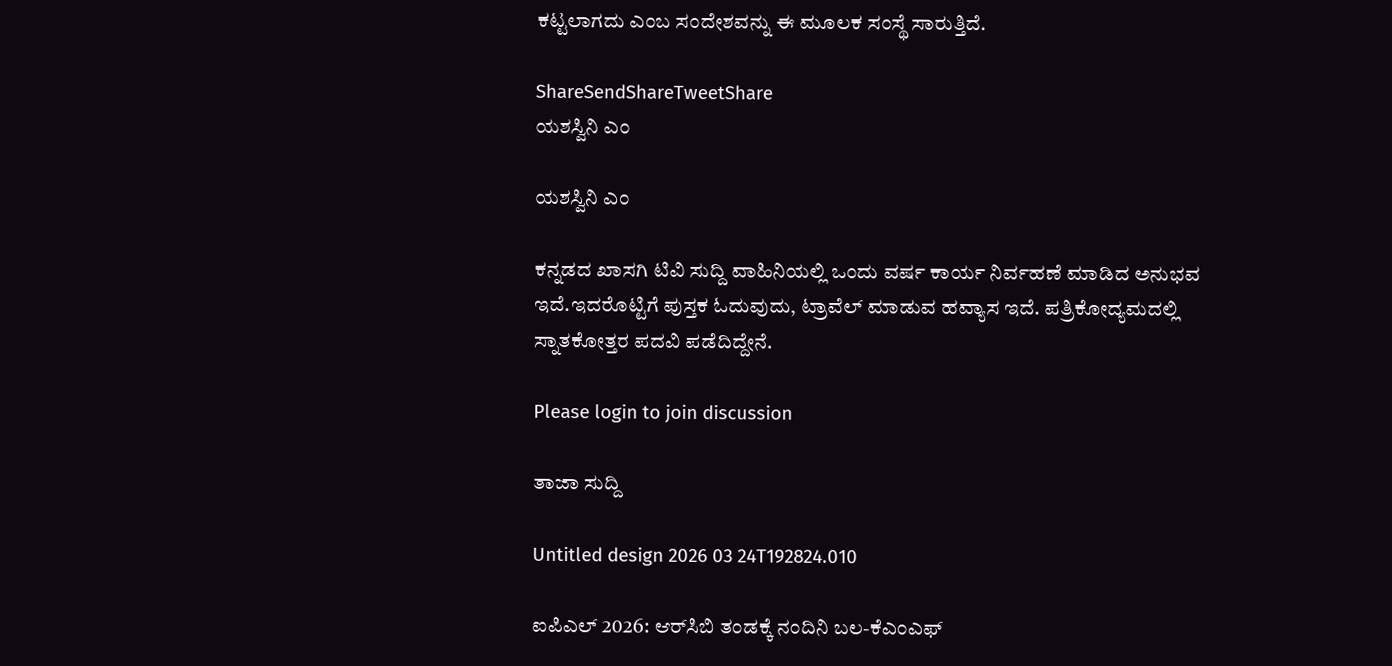ಕಟ್ಟಲಾಗದು ಎಂಬ ಸಂದೇಶವನ್ನು ಈ ಮೂಲಕ ಸಂಸ್ಥೆ ಸಾರುತ್ತಿದೆ.

ShareSendShareTweetShare
ಯಶಸ್ವಿನಿ ಎಂ

ಯಶಸ್ವಿನಿ ಎಂ

ಕನ್ನಡದ ಖಾಸಗಿ ಟಿವಿ ಸುದ್ದಿ ವಾಹಿನಿಯಲ್ಲಿ ಒಂದು ವರ್ಷ ಕಾರ್ಯ ನಿರ್ವಹಣೆ ಮಾಡಿದ ಅನುಭವ ಇದೆ.ಇದರೊಟ್ಟಿಗೆ ಪುಸ್ತಕ ಓದುವುದು, ಟ್ರಾವೆಲ್ ಮಾಡುವ ಹವ್ಯಾಸ ಇದೆ. ಪತ್ರಿಕೋದ್ಯಮದಲ್ಲಿ ಸ್ನಾತಕೋತ್ತರ ಪದವಿ ಪಡೆದಿದ್ದೇನೆ.

Please login to join discussion

ತಾಜಾ ಸುದ್ದಿ

Untitled design 2026 03 24T192824.010

ಐಪಿಎಲ್ 2026: ಆರ್‌ಸಿಬಿ ತಂಡಕ್ಕೆ ನಂದಿನಿ ಬಲ-ಕೆಎಂಎಫ್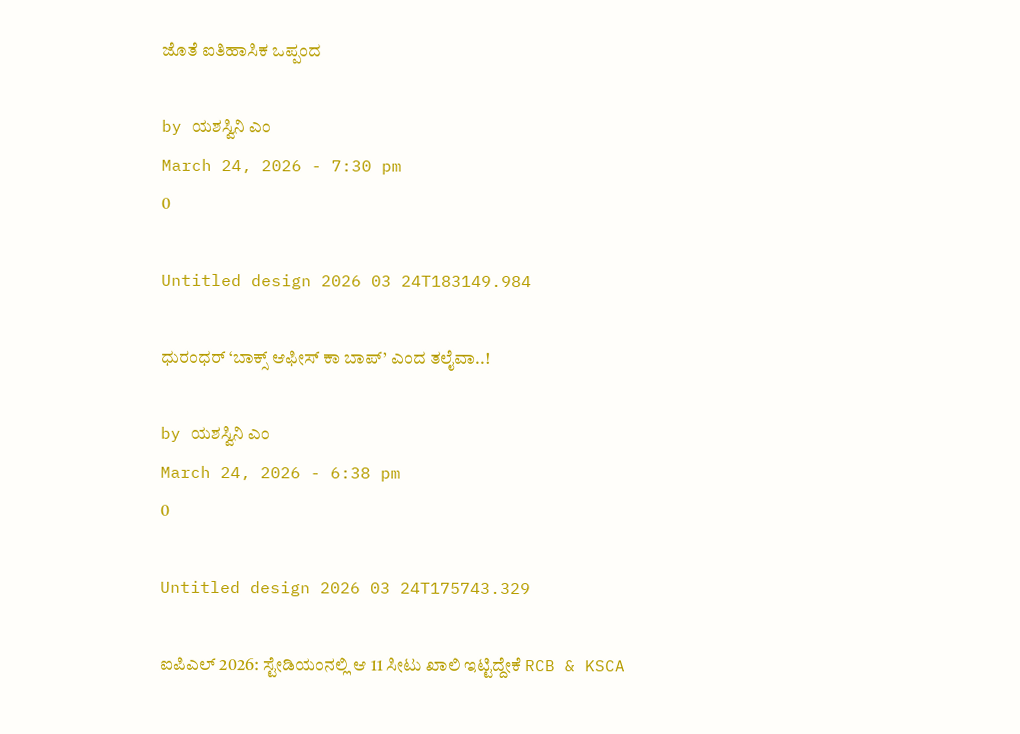ಜೊತೆ ಐತಿಹಾಸಿಕ ಒಪ್ಪಂದ

by ಯಶಸ್ವಿನಿ ಎಂ
March 24, 2026 - 7:30 pm
0

Untitled design 2026 03 24T183149.984

ಧುರಂಧರ್ ‘ಬಾಕ್ಸ್ ಆಫೀಸ್‌ ಕಾ ಬಾಪ್’ ಎಂದ ತಲೈವಾ..!

by ಯಶಸ್ವಿನಿ ಎಂ
March 24, 2026 - 6:38 pm
0

Untitled design 2026 03 24T175743.329

ಐಪಿಎಲ್ 2026: ಸ್ಟೇಡಿಯಂನಲ್ಲಿ ಆ 11 ಸೀಟು ಖಾಲಿ ಇಟ್ಟಿದ್ದೇಕೆ RCB & KSCA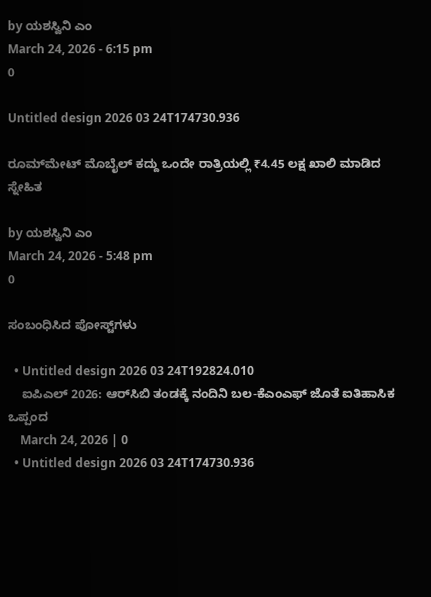by ಯಶಸ್ವಿನಿ ಎಂ
March 24, 2026 - 6:15 pm
0

Untitled design 2026 03 24T174730.936

ರೂಮ್‌ಮೇಟ್ ಮೊಬೈಲ್ ಕದ್ದು ಒಂದೇ ರಾತ್ರಿಯಲ್ಲಿ ₹4.45 ಲಕ್ಷ ಖಾಲಿ ಮಾಡಿದ ಸ್ನೇಹಿತ

by ಯಶಸ್ವಿನಿ ಎಂ
March 24, 2026 - 5:48 pm
0

ಸಂಬಂಧಿಸಿದ ಪೋಸ್ಟ್‌ಗಳು

  • Untitled design 2026 03 24T192824.010
    ಐಪಿಎಲ್ 2026: ಆರ್‌ಸಿಬಿ ತಂಡಕ್ಕೆ ನಂದಿನಿ ಬಲ-ಕೆಎಂಎಫ್ ಜೊತೆ ಐತಿಹಾಸಿಕ ಒಪ್ಪಂದ
    March 24, 2026 | 0
  • Untitled design 2026 03 24T174730.936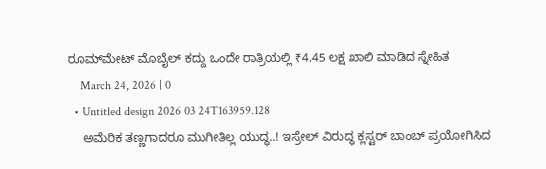ರೂಮ್‌ಮೇಟ್ ಮೊಬೈಲ್ ಕದ್ದು ಒಂದೇ ರಾತ್ರಿಯಲ್ಲಿ ₹4.45 ಲಕ್ಷ ಖಾಲಿ ಮಾಡಿದ ಸ್ನೇಹಿತ
    March 24, 2026 | 0
  • Untitled design 2026 03 24T163959.128
    ಅಮೆರಿಕ ತಣ್ಣಗಾದರೂ ಮುಗೀತಿಲ್ಲ ಯುದ್ಧ..! ಇಸ್ರೇಲ್ ವಿರುದ್ಧ ಕ್ಲಸ್ಟರ್ ಬಾಂಬ್ ಪ್ರಯೋಗಿಸಿದ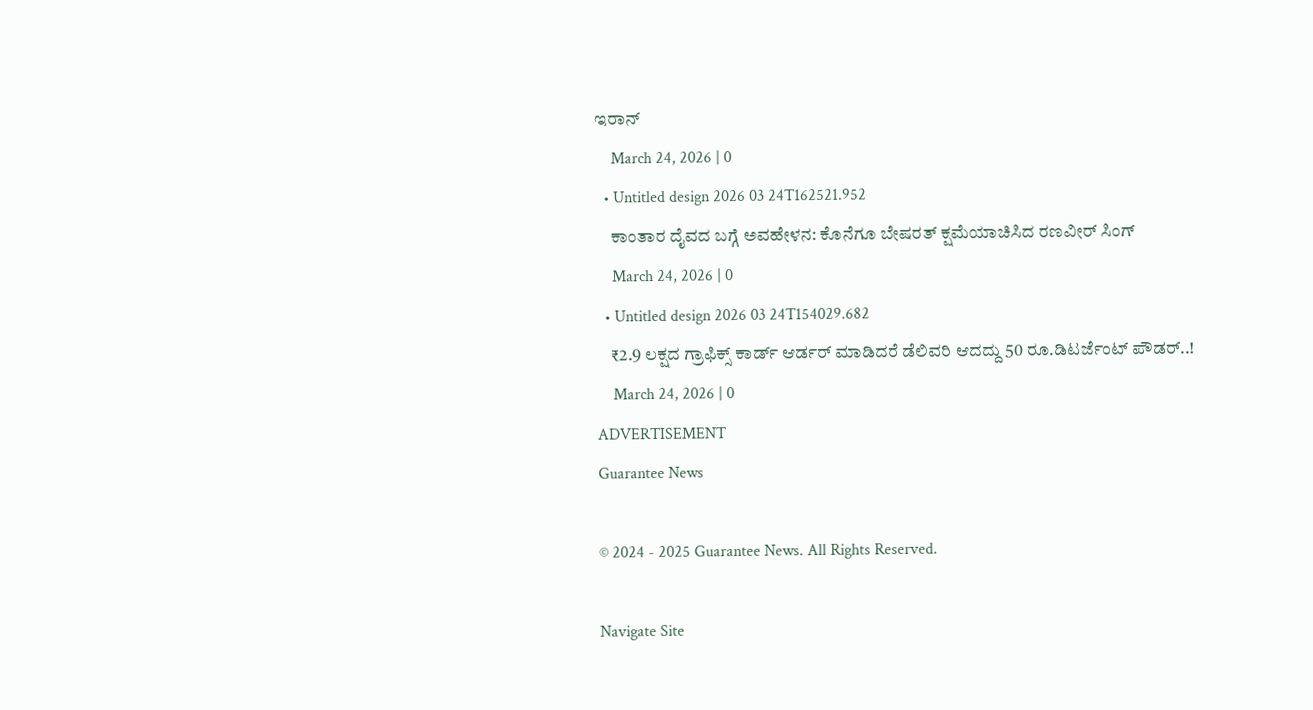ಇರಾನ್
    March 24, 2026 | 0
  • Untitled design 2026 03 24T162521.952
    ಕಾಂತಾರ ದೈವದ ಬಗ್ಗೆ ಅವಹೇಳನ: ಕೊನೆಗೂ ಬೇಷರತ್ ಕ್ಷಮೆಯಾಚಿಸಿದ ರಣವೀರ್ ಸಿಂಗ್
    March 24, 2026 | 0
  • Untitled design 2026 03 24T154029.682
    ₹2.9 ಲಕ್ಷದ ಗ್ರಾಫಿಕ್ಸ್ ಕಾರ್ಡ್ ಆರ್ಡರ್ ಮಾಡಿದರೆ ಡೆಲಿವರಿ ಆದದ್ದು 50 ರೂ.ಡಿಟರ್ಜೆಂಟ್ ಪೌಡರ್‌..!
    March 24, 2026 | 0
ADVERTISEMENT
Guarantee News

© 2024 - 2025 Guarantee News. All Rights Reserved.

Navigate Site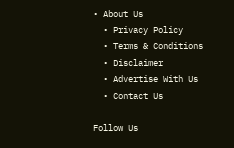• About Us
  • Privacy Policy
  • Terms & Conditions
  • Disclaimer
  • Advertise With Us
  • Contact Us

Follow Us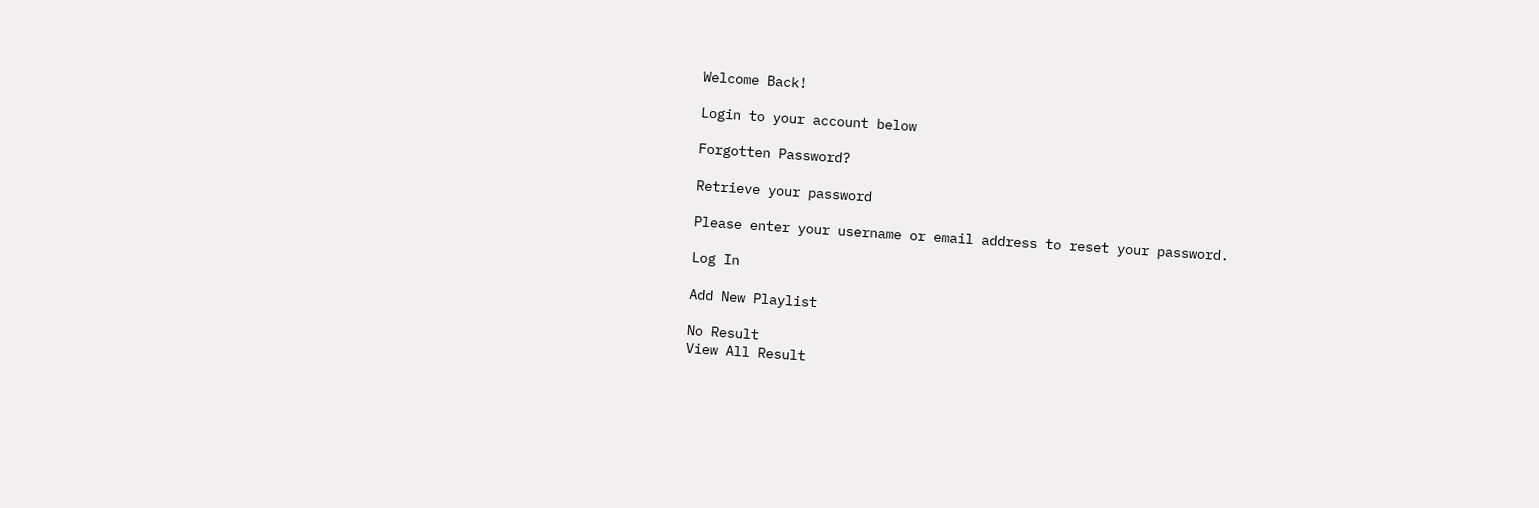Welcome Back!

Login to your account below

Forgotten Password?

Retrieve your password

Please enter your username or email address to reset your password.

Log In

Add New Playlist

No Result
View All Result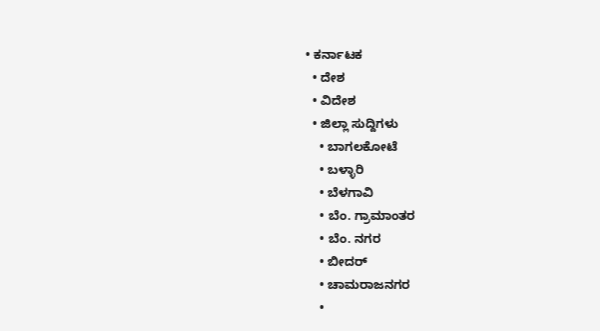• ಕರ್ನಾಟಕ
  • ದೇಶ
  • ವಿದೇಶ
  • ಜಿಲ್ಲಾ ಸುದ್ದಿಗಳು
    • ಬಾಗಲಕೋಟೆ
    • ಬಳ್ಳಾರಿ
    • ಬೆಳಗಾವಿ
    • ಬೆಂ. ಗ್ರಾಮಾಂತರ
    • ಬೆಂ. ನಗರ
    • ಬೀದರ್
    • ಚಾಮರಾಜನಗರ
    •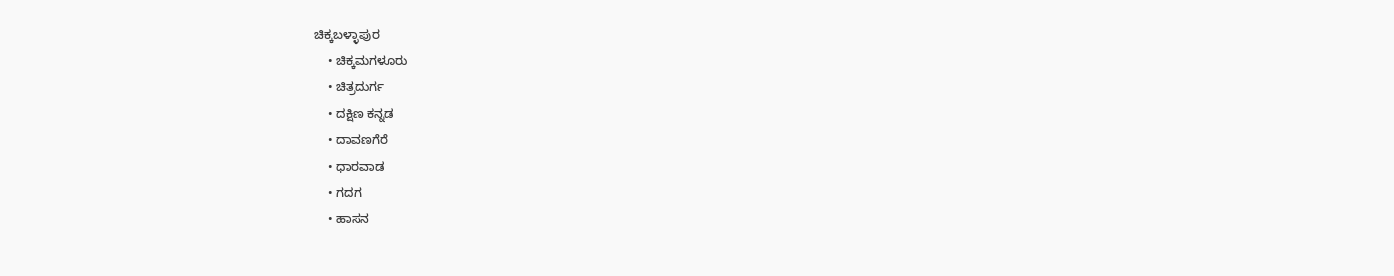ಚಿಕ್ಕಬಳ್ಳಾಪುರ
    • ಚಿಕ್ಕಮಗಳೂರು
    • ಚಿತ್ರದುರ್ಗ
    • ದಕ್ಷಿಣ ಕನ್ನಡ
    • ದಾವಣಗೆರೆ
    • ಧಾರವಾಡ
    • ಗದಗ
    • ಹಾಸನ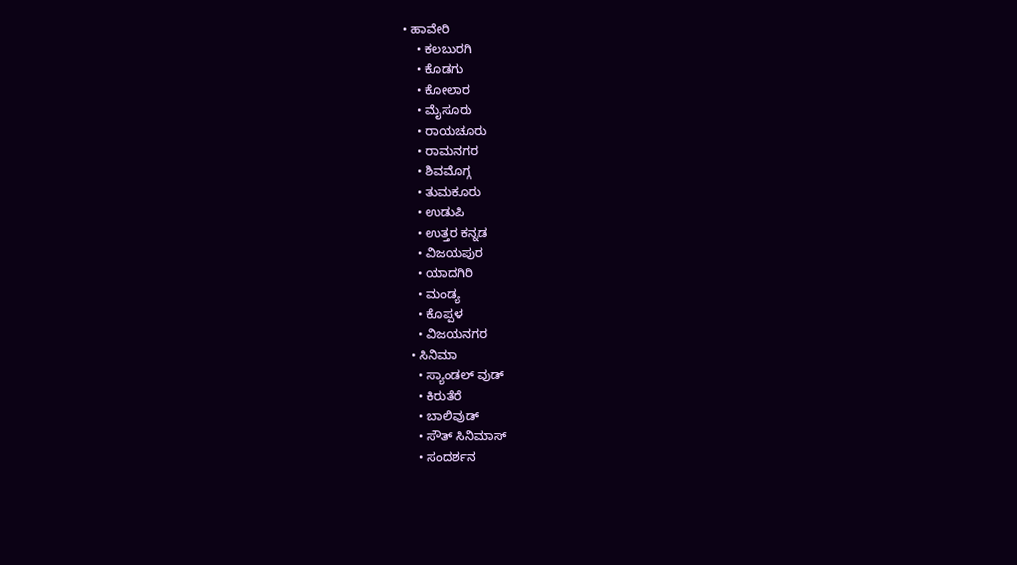• ಹಾವೇರಿ
    • ಕಲಬುರಗಿ
    • ಕೊಡಗು
    • ಕೋಲಾರ
    • ಮೈಸೂರು
    • ರಾಯಚೂರು
    • ರಾಮನಗರ
    • ಶಿವಮೊಗ್ಗ
    • ತುಮಕೂರು
    • ಉಡುಪಿ
    • ಉತ್ತರ ಕನ್ನಡ
    • ವಿಜಯಪುರ
    • ಯಾದಗಿರಿ
    • ಮಂಡ್ಯ
    • ಕೊಪ್ಪಳ
    • ವಿಜಯನಗರ
  • ಸಿನಿಮಾ
    • ಸ್ಯಾಂಡಲ್ ವುಡ್
    • ಕಿರುತೆರೆ
    • ಬಾಲಿವುಡ್
    • ಸೌತ್ ಸಿನಿಮಾಸ್
    • ಸಂದರ್ಶನ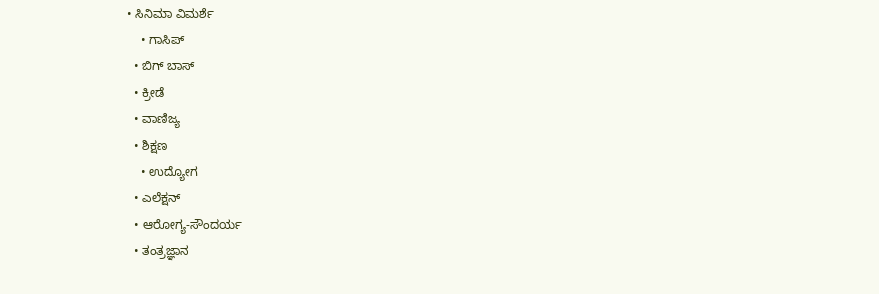• ಸಿನಿಮಾ ವಿಮರ್ಶೆ
    • ಗಾಸಿಪ್
  • ಬಿಗ್ ಬಾಸ್
  • ಕ್ರೀಡೆ
  • ವಾಣಿಜ್ಯ
  • ಶಿಕ್ಷಣ
    • ಉದ್ಯೋಗ
  • ಎಲೆಕ್ಷನ್
  • ಆರೋಗ್ಯ-ಸೌಂದರ್ಯ
  • ತಂತ್ರಜ್ಞಾನ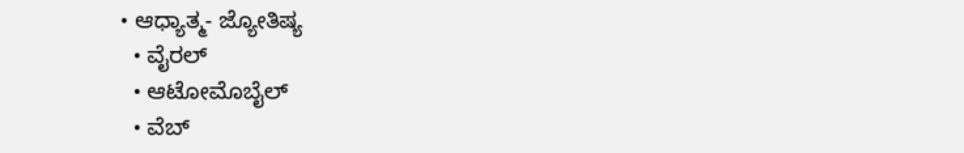• ಆಧ್ಯಾತ್ಮ- ಜ್ಯೋತಿಷ್ಯ
  • ವೈರಲ್
  • ಆಟೋಮೊಬೈಲ್
  • ವೆಬ್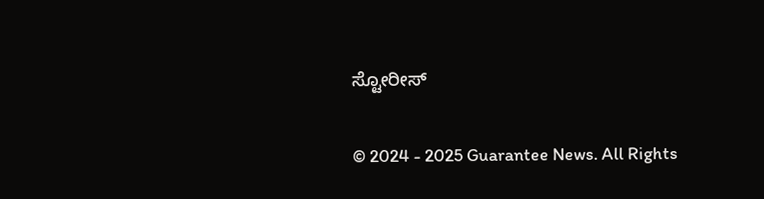ಸ್ಟೋರೀಸ್

© 2024 - 2025 Guarantee News. All Rights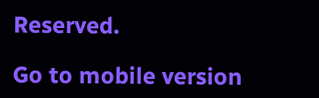Reserved.

Go to mobile version